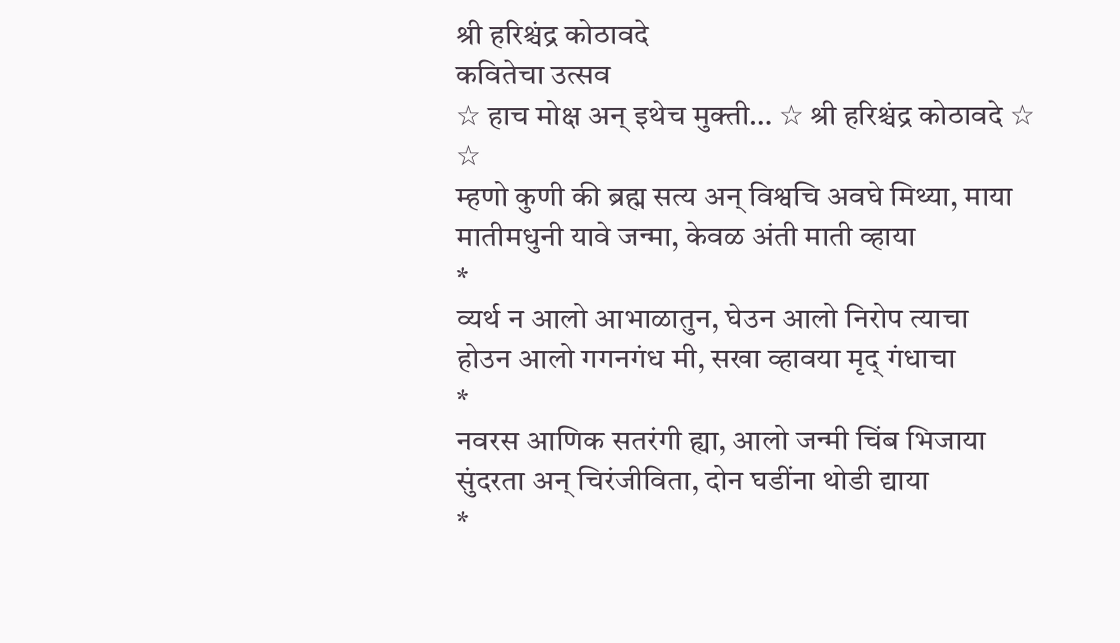श्री हरिश्चंद्र कोठावदे
कवितेचा उत्सव
☆ हाच मोक्ष अन् इथेच मुक्ती… ☆ श्री हरिश्चंद्र कोठावदे ☆
☆
म्हणो कुणी की ब्रह्म सत्य अन् विश्वचि अवघे मिथ्या, माया
मातीमधुनी यावे जन्मा, केवळ अंती माती व्हाया
*
व्यर्थ न आलो आभाळातुन, घेउन आलो निरोप त्याचा
होउन आलो गगनगंध मी, सखा व्हावया मृद् गंधाचा
*
नवरस आणिक सतरंगी ह्या, आलो जन्मी चिंब भिजाया
सुंदरता अन् चिरंजीविता, दोन घडींना थोडी द्याया
*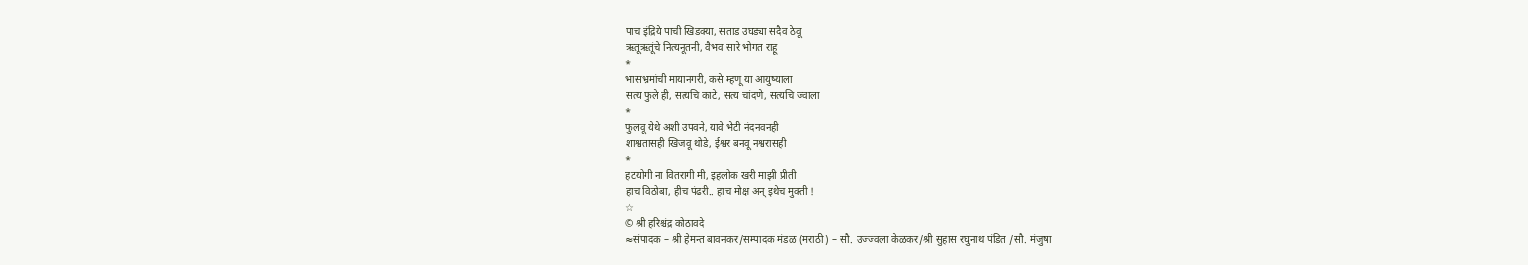पाच इंद्रिये पाची खिडक्या, सताड उघड्या सदैव ठेवू
ऋतूऋतूंचे नित्यनूतनी, वैभव सारे भोगत राहू
*
भासभ्रमांची मायानगरी, कसे म्हणू या आयुष्याला
सत्य फुले ही, सत्यचि काटे, सत्य चांदणे, सत्यचि ज्वाला
*
फुलवू येथे अशी उपवने, यावे भेटी नंदनवनही
शाश्वतासही खिजवू थोडे, ईश्वर बनवू नश्वरासही
*
हटयोगी ना वितरागी मी, इहलोक खरी माझी प्रीती
हाच विठोबा, हीच पंढरी.. हाच मोक्ष अन् इथेच मुक्ती !
☆
© श्री हरिश्चंद्र कोठावदे
≈संपादक – श्री हेमन्त बावनकर/सम्पादक मंडळ (मराठी) – सौ. उज्ज्वला केळकर/श्री सुहास रघुनाथ पंडित /सौ. मंजुषा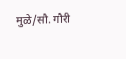मुळे/सौ. गौरी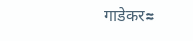गाडेकर≈